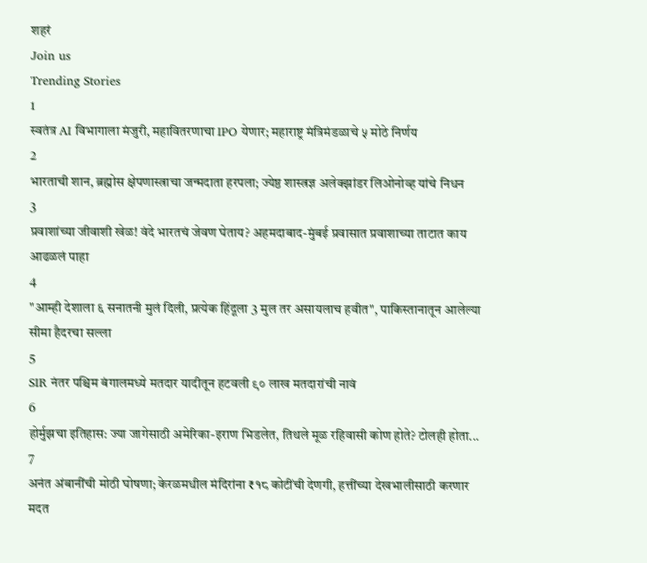शहरं
Join us
Trending Stories
1
स्वतंत्र AI विभागाला मंजुरी, महावितरणाचा IPO येणार; महाराष्ट्र मंत्रिमंडळाचे ५ मोठे निर्णय
2
भारताची शान, ब्रह्मोस क्षेपणास्त्राचा जन्मदाता हरपला; ज्येष्ठ शास्त्रज्ञ अलेक्झांडर लिओनोव्ह यांचे निधन
3
प्रवाशांच्या जीवाशी खेळ! वंदे भारतचं जेवण घेताय? अहमदाबाद-मुंबई प्रवासात प्रवाशाच्या ताटात काय आढळलं पाहा
4
"आम्ही देशाला ६ सनातनी मुलं दिली, प्रत्येक हिंदूला 3 मुल तर असायलाच हवीत", पाकिस्तानातून आलेल्या सीमा हैदरचा सल्ला
5
SIR नंतर पश्चिम बंगालमध्ये मतदार यादीतून हटवली ९० लाख मतदारांची नावं
6
होर्मुझचा इतिहास: ज्या जागेसाठी अमेरिका-इराण भिडलेत, तिथले मूळ रहिवासी कोण होते? टोलही होता...
7
अनंत अंबानींची मोठी घोषणा; केरळमधील मंदिरांना ₹१८ कोटींची देणगी, हत्तींच्या देखभालीसाठी करणार मदत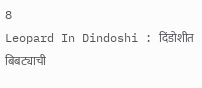8
Leopard In Dindoshi : दिंडोशीत बिबट्याची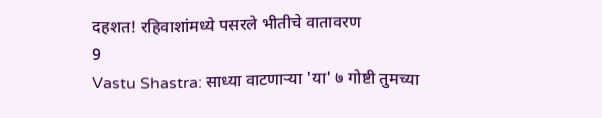दहशत! रहिवाशांमध्ये पसरले भीतीचे वातावरण
9
Vastu Shastra: साध्या वाटणाऱ्या 'या' ७ गोष्टी तुमच्या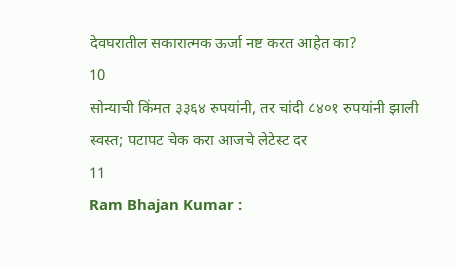देवघरातील सकारात्मक ऊर्जा नष्ट करत आहेत का?
10
सोन्याची किंमत ३३६४ रुपयांनी, तर चांदी ८४०१ रुपयांनी झाली स्वस्त; पटापट चेक करा आजचे लेटेस्ट दर
11
Ram Bhajan Kumar :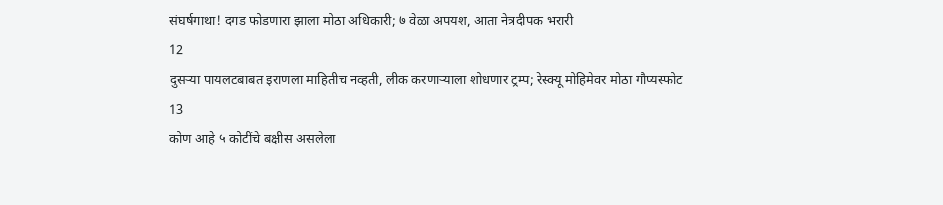संघर्षगाथा! दगड फोडणारा झाला मोठा अधिकारी; ७ वेळा अपयश, आता नेत्रदीपक भरारी
12
दुसऱ्या पायलटबाबत इराणला माहितीच नव्हती, लीक करणाऱ्याला शोधणार ट्रम्प; रेस्क्यू मोहिमेवर मोठा गौप्यस्फोट
13
कोण आहे ५ कोटींचे बक्षीस असलेला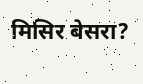मिसिर बेसरा?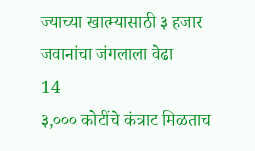ज्याच्या खात्म्यासाठी ३ हजार जवानांचा जंगलाला वेढा
14
३,००० कोटींचे कंत्राट मिळताच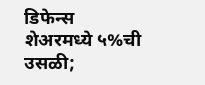डिफेन्स शेअरमध्ये ५%ची उसळी;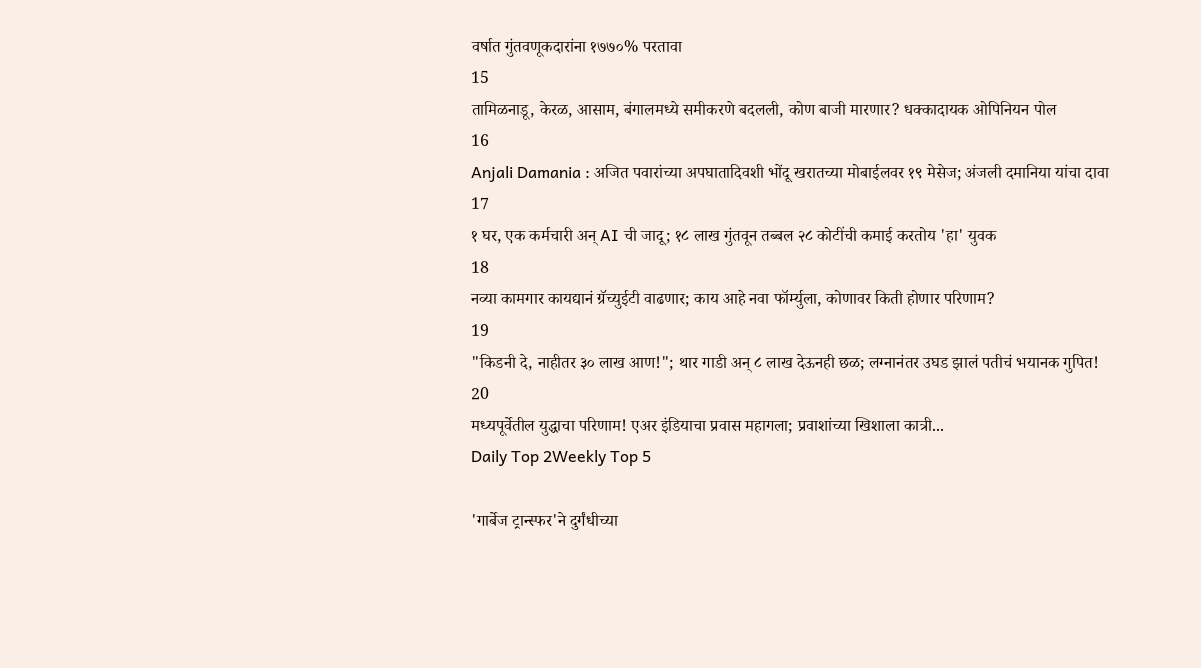वर्षात गुंतवणूकदारांना १७७०% परतावा
15
तामिळनाडू, केरळ, आसाम, बंगालमध्ये समीकरणे बदलली, कोण बाजी मारणार? धक्कादायक ओपिनियन पोल
16
Anjali Damania : अजित पवारांच्या अपघातादिवशी भोंदू खरातच्या मोबाईलवर १९ मेसेज; अंजली दमानिया यांचा दावा
17
१ घर, एक कर्मचारी अन् AI ची जादू; १८ लाख गुंतवून तब्बल २८ कोटींची कमाई करतोय 'हा' युवक
18
नव्या कामगार कायद्यानं ग्रॅच्युईटी वाढणार; काय आहे नवा फॉर्म्युला, कोणावर किती होणार परिणाम?
19
"किडनी दे, नाहीतर ३० लाख आण!"; थार गाडी अन् ८ लाख देऊनही छळ; लग्नानंतर उघड झालं पतीचं भयानक गुपित!
20
मध्यपूर्वेतील युद्धाचा परिणाम! एअर इंडियाचा प्रवास महागला; प्रवाशांच्या खिशाला कात्री...
Daily Top 2Weekly Top 5

'गार्बेज ट्रान्स्फर'ने दुर्गंधीच्या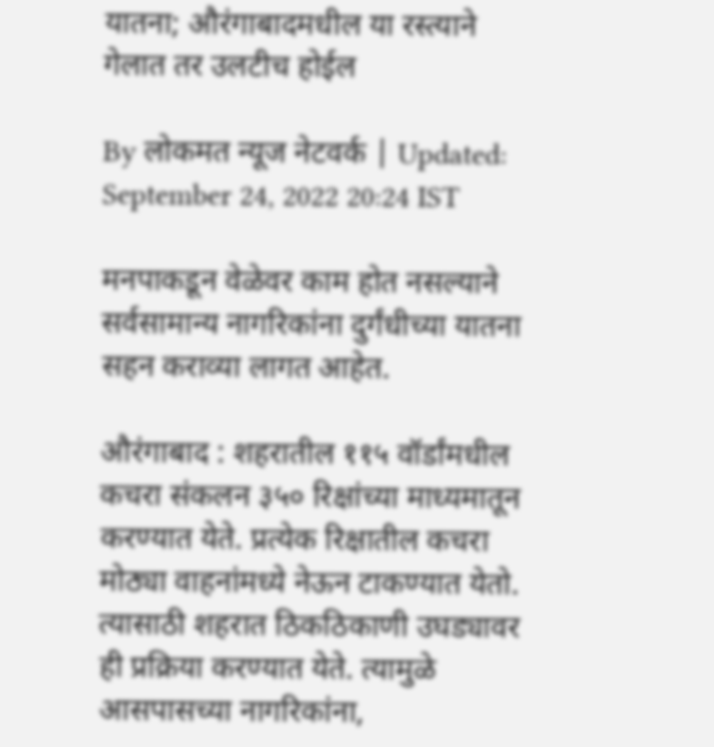यातना; औरंगाबादमधील या रस्त्याने गेलात तर उलटीच होईल

By लोकमत न्यूज नेटवर्क | Updated: September 24, 2022 20:24 IST

मनपाकडून वेळेवर काम होत नसल्याने सर्वसामान्य नागरिकांना दुर्गंधीच्या यातना सहन कराव्या लागत आहेत.

औरंगाबाद : शहरातील ११५ वॉर्डांमधील कचरा संकलन ३५० रिक्षांच्या माध्यमातून करण्यात येते. प्रत्येक रिक्षातील कचरा मोठ्या वाहनांमध्ये नेऊन टाकण्यात येतो. त्यासाठी शहरात ठिकठिकाणी उघड्यावर ही प्रक्रिया करण्यात येते. त्यामुळे आसपासच्या नागरिकांना,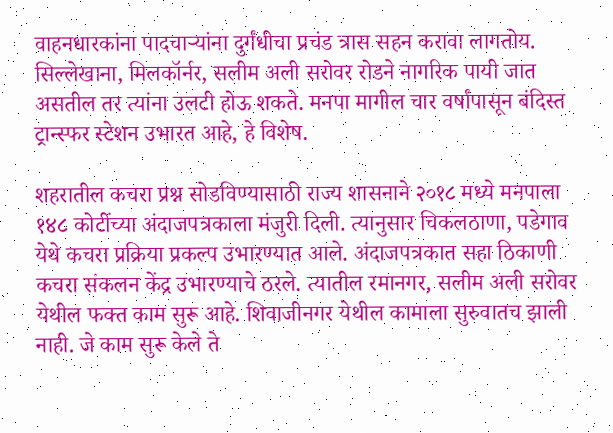वाहनधारकांना पादचाऱ्यांना दुर्गंधीचा प्रचंड त्रास सहन करावा लागतोय. सिल्लेखाना, मिलकॉर्नर, सलीम अली सरोवर रोडने नागरिक पायी जात असतील तर त्यांना उलटी होऊ शकते. मनपा मागील चार वर्षांपासून बंदिस्त ट्रान्स्फर स्टेशन उभारत आहे, हे विशेष.

शहरातील कचरा प्रश्न सोडविण्यासाठी राज्य शासनाने २०१८ मध्ये मनपाला १४८ कोटींच्या अंदाजपत्रकाला मंजुरी दिली. त्यानुसार चिकलठाणा, पडेगाव येथे कचरा प्रक्रिया प्रकल्प उभारण्यात आले. अंदाजपत्रकात सहा ठिकाणी कचरा संकलन केंद्र उभारण्याचे ठरले. त्यातील रमानगर, सलीम अली सरोवर येथील फक्त काम सुरू आहे. शिवाजीनगर येथील कामाला सुरुवातच झाली नाही. जे काम सुरू केले ते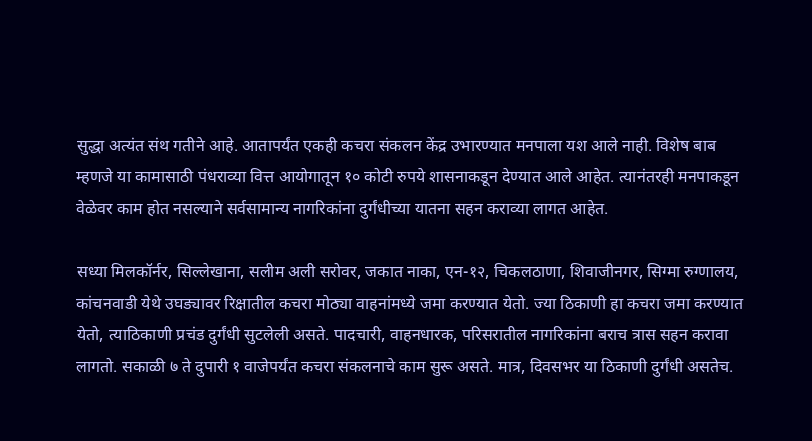सुद्धा अत्यंत संथ गतीने आहे. आतापर्यंत एकही कचरा संकलन केंद्र उभारण्यात मनपाला यश आले नाही. विशेष बाब म्हणजे या कामासाठी पंधराव्या वित्त आयोगातून १० कोटी रुपये शासनाकडून देण्यात आले आहेत. त्यानंतरही मनपाकडून वेळेवर काम होत नसल्याने सर्वसामान्य नागरिकांना दुर्गंधीच्या यातना सहन कराव्या लागत आहेत.

सध्या मिलकॉर्नर, सिल्लेखाना, सलीम अली सरोवर, जकात नाका, एन-१२, चिकलठाणा, शिवाजीनगर, सिग्मा रुग्णालय, कांचनवाडी येथे उघड्यावर रिक्षातील कचरा मोठ्या वाहनांमध्ये जमा करण्यात येतो. ज्या ठिकाणी हा कचरा जमा करण्यात येतो, त्याठिकाणी प्रचंड दुर्गंधी सुटलेली असते. पादचारी, वाहनधारक, परिसरातील नागरिकांना बराच त्रास सहन करावा लागतो. सकाळी ७ ते दुपारी १ वाजेपर्यंत कचरा संकलनाचे काम सुरू असते. मात्र, दिवसभर या ठिकाणी दुर्गंधी असतेच.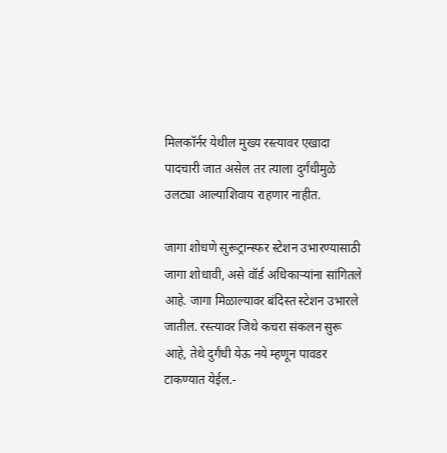मिलकॉर्नर येथील मुख्य रस्त्यावर एखादा पादचारी जात असेल तर त्याला दुर्गंधीमुळे उलट्या आल्याशिवाय राहणार नाहीत.

जागा शोधणे सुरूट्रान्स्फर स्टेशन उभारण्यासाठी जागा शोधावी, असे वॉर्ड अधिकाऱ्यांना सांगितले आहे. जागा मिळाल्यावर बंदिस्त स्टेशन उभारले जातील. रस्त्यावर जिथे कचरा संकलन सुरू आहे, तेथे दुर्गंधी येऊ नये म्हणून पावडर टाकण्यात येईल.-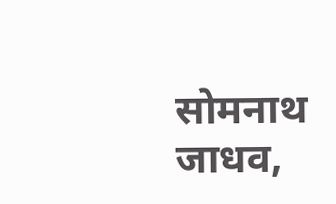सोमनाथ जाधव,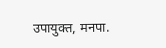उपायुक्त, मनपा.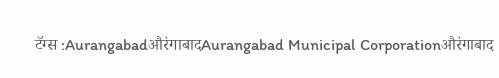टॅग्स :AurangabadऔरंगाबादAurangabad Municipal Corporationऔरंगाबाद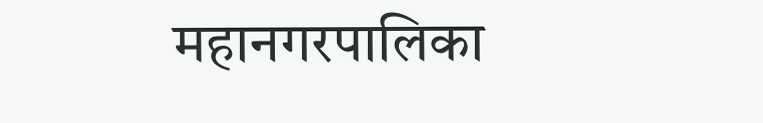महानगरपालिका